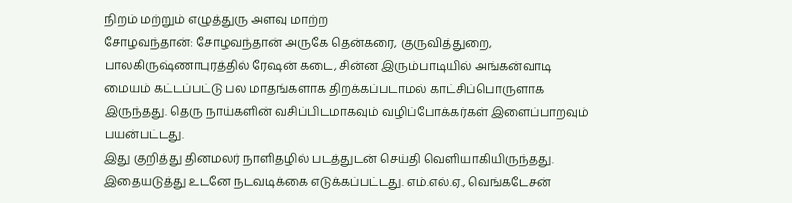நிறம் மற்றும் எழுத்துரு அளவு மாற்ற
சோழவந்தான்: சோழவந்தான் அருகே தென்கரை, குருவித்துறை, பாலகிருஷ்ணாபுரத்தில் ரேஷன் கடை, சின்ன இரும்பாடியில் அங்கன்வாடி மையம் கட்டப்பட்டு பல மாதங்களாக திறக்கப்படாமல் காட்சிப்பொருளாக இருந்தது. தெரு நாய்களின் வசிப்பிடமாகவும் வழிப்போக்கர்கள் இளைப்பாறவும் பயன்பட்டது.
இது குறித்து தினமலர் நாளிதழில் படத்துடன் செய்தி வெளியாகியிருந்தது. இதையடுத்து உடனே நடவடிக்கை எடுக்கப்பட்டது. எம்.எல்.ஏ., வெங்கடேசன்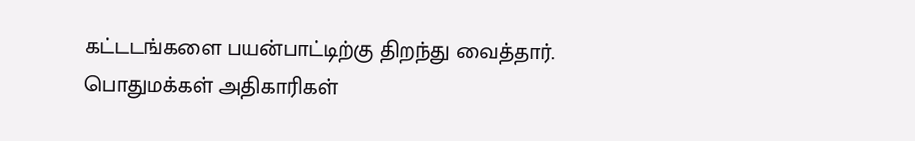கட்டடங்களை பயன்பாட்டிற்கு திறந்து வைத்தார். பொதுமக்கள் அதிகாரிகள்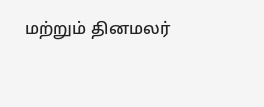மற்றும் தினமலர்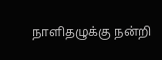நாளிதழுக்கு நன்றி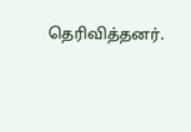தெரிவித்தனர்.